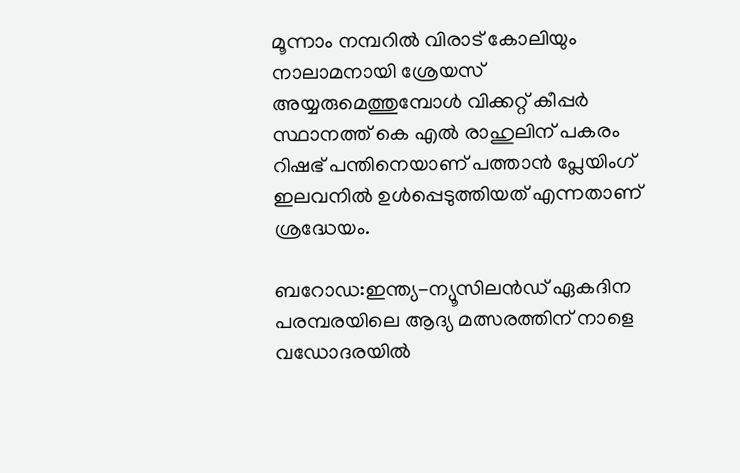മൂന്നാം നമ്പറില്‍ വിരാട് കോലിയും നാലാമനായി ശ്രേയസ് അയ്യരുമെത്തുമ്പോള്‍ വിക്കറ്റ് കീപ്പര്‍ സ്ഥാനത്ത് കെ എല്‍ രാഹുലിന് പകരം റിഷഭ് പന്തിനെയാണ് പത്താന്‍ പ്ലേയിംഗ് ഇലവനില്‍ ഉള്‍പ്പെടുത്തിയത് എന്നതാണ് ശ്രദ്ധേയം.

ബറോഡ:ഇന്ത്യ-ന്യൂസിലന്‍ഡ് ഏകദിന പരമ്പരയിലെ ആദ്യ മത്സരത്തിന് നാളെ വഡോദരയില്‍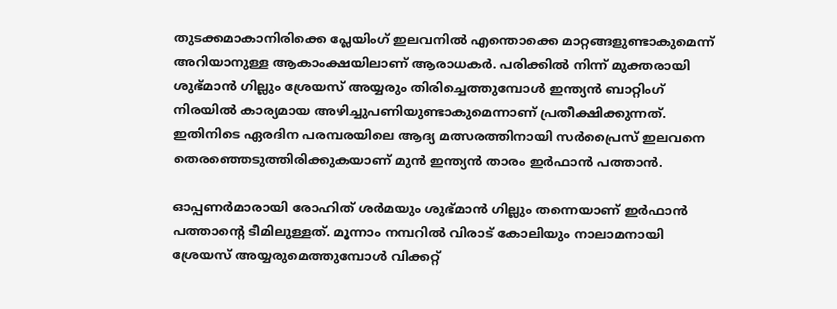തുടക്കമാകാനിരിക്കെ പ്ലേയിംഗ് ഇലവനില്‍ എന്തൊക്കെ മാറ്റങ്ങളുണ്ടാകുമെന്ന് അറിയാനുള്ള ആകാംക്ഷയിലാണ് ആരാധകര്‍. പരിക്കില്‍ നിന്ന് മുക്തരായി ശുഭ്മാന്‍ ഗില്ലും ശ്രേയസ് അയ്യരും തിരിച്ചെത്തുമ്പോൾ ഇന്ത്യൻ ബാറ്റിംഗ് നിരയില്‍ കാര്യമായ അഴിച്ചുപണിയുണ്ടാകുമെന്നാണ് പ്രതീക്ഷിക്കുന്നത്. ഇതിനിടെ ഏരദിന പരമ്പരയിലെ ആദ്യ മത്സരത്തിനായി സര്‍പ്രൈസ് ഇലവനെ തെരഞ്ഞെടുത്തിരിക്കുകയാണ് മുന്‍ ഇന്ത്യൻ താരം ഇര്‍ഫാന്‍ പത്താന്‍.

ഓപ്പണര്‍മാരായി രോഹിത് ശര്‍മയും ശുഭ്മാന്‍ ഗില്ലും തന്നെയാണ് ഇര്‍ഫാന്‍ പത്താന്‍റെ ടീമിലുള്ളത്. മൂന്നാം നമ്പറില്‍ വിരാട് കോലിയും നാലാമനായി ശ്രേയസ് അയ്യരുമെത്തുമ്പോള്‍ വിക്കറ്റ്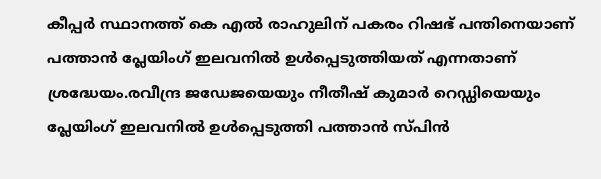കീപ്പര്‍ സ്ഥാനത്ത് കെ എല്‍ രാഹുലിന് പകരം റിഷഭ് പന്തിനെയാണ് പത്താന്‍ പ്ലേയിംഗ് ഇലവനില്‍ ഉള്‍പ്പെടുത്തിയത് എന്നതാണ് ശ്രദ്ധേയം.രവീന്ദ്ര ജഡേജയെയും നീതീഷ് കുമാര്‍ റെഡ്ഡിയെയും പ്ലേയിംഗ് ഇലവനില്‍ ഉള്‍പ്പെടുത്തി പത്താന്‍ സ്പിന്‍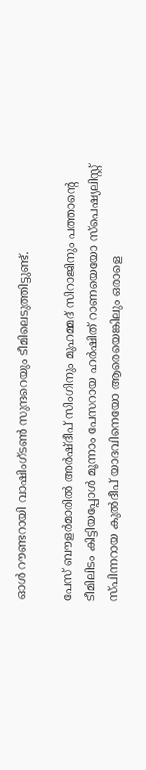ഓള്‍ റൗണ്ടറായി വാഷിംഗ്ടണ്‍ സുന്ദറെയും ടീമിലെടുത്തിട്ടുണ്ട്.

പേസ് ബൗളര്‍മാരില്‍ അര്‍ഷ്ദീപ് സിംഗിനും മുഹമ്മദ് സിറാജിനും പത്താന്‍റെ ടീമിലിടം കിട്ടിയപ്പോള്‍ മൂന്നാം പേസറായ ഹര്‍ഷിത് റാണയെയോ സ്പെഷ്യലിസ്റ്റ് സ്പിന്നറായ കുല്‍ദീപ് യാദവിനെയോ ആരെയെങ്കിലും ഒരാളെ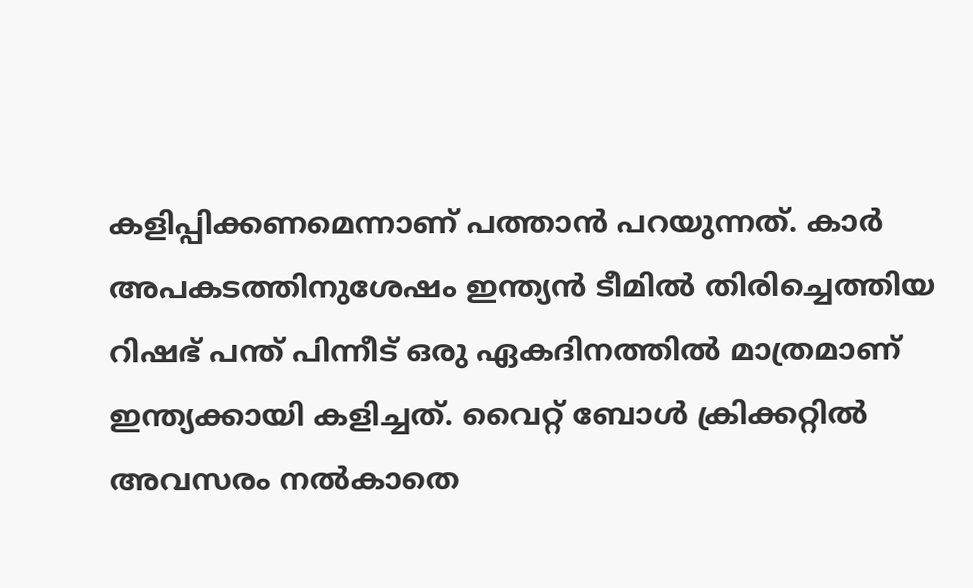കളിപ്പിക്കണമെന്നാണ് പത്താന്‍ പറയുന്നത്. കാര്‍ അപകടത്തിനുശേഷം ഇന്ത്യൻ ടീമില്‍ തിരിച്ചെത്തിയ റിഷഭ് പന്ത് പിന്നീട് ഒരു ഏകദിനത്തില്‍ മാത്രമാണ് ഇന്ത്യക്കായി കളിച്ചത്. വൈറ്റ് ബോള്‍ ക്രിക്കറ്റില്‍ അവസരം നല്‍കാതെ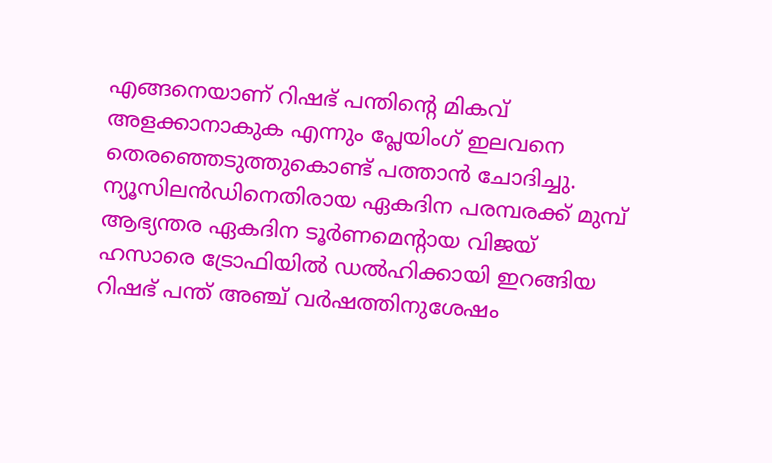എങ്ങനെയാണ് റിഷഭ് പന്തിന്‍റെ മികവ് അളക്കാനാകുക എന്നും പ്ലേയിംഗ് ഇലവനെ തെരഞ്ഞെടുത്തുകൊണ്ട് പത്താന്‍ ചോദിച്ചു. ന്യൂസിലന്‍ഡിനെതിരായ ഏകദിന പരമ്പരക്ക് മുമ്പ് ആഭ്യന്തര ഏകദിന ടൂര്‍ണമെന്‍റായ വിജയ് ഹസാരെ ട്രോഫിയില്‍ ഡല്‍ഹിക്കായി ഇറങ്ങിയ റിഷഭ് പന്ത് അഞ്ച് വര്‍ഷത്തിനുശേഷം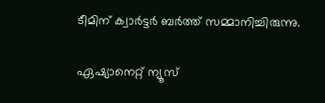ടീമിന് ക്വാര്‍ട്ടര്‍ ബര്‍ത്ത് സമ്മാനിച്ചിരുന്നു.

ഏഷ്യാനെറ്റ് ന്യൂസ്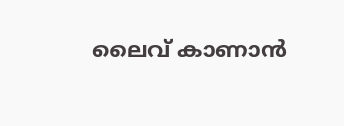ലൈവ് കാണാന്‍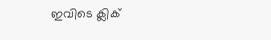ഇവിടെ ക്ലിക്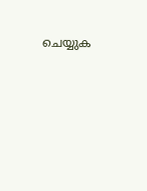ചെയ്യുക